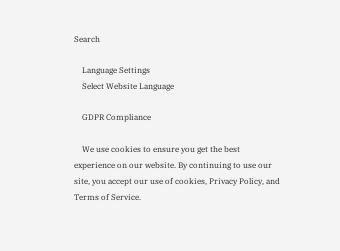Search

    Language Settings
    Select Website Language

    GDPR Compliance

    We use cookies to ensure you get the best experience on our website. By continuing to use our site, you accept our use of cookies, Privacy Policy, and Terms of Service.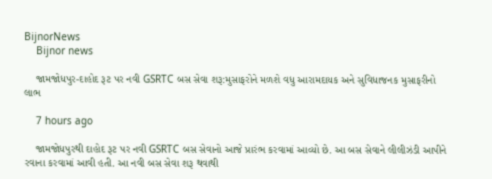BijnorNews
    Bijnor news

    જામજોધપુર-દાહોદ રૂટ પર નવી GSRTC બસ સેવા શરૂ:મુસાફરોને મળશે વધુ આરામદાયક અને સુવિધાજનક મુસાફરીનો લાભ

    7 hours ago

    જામજોધપુરથી દાહોદ રૂટ પર નવી GSRTC બસ સેવાનો આજે પ્રારંભ કરવામાં આવ્યો છે. આ બસ સેવાને લીલીઝંડી આપીને રવાના કરવામાં આવી હતી. આ નવી બસ સેવા શરૂ થવાથી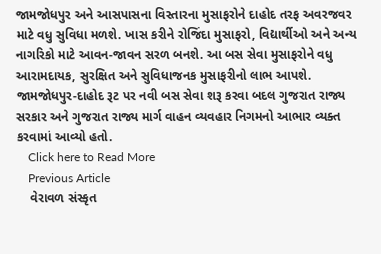જામજોધપુર અને આસપાસના વિસ્તારના મુસાફરોને દાહોદ તરફ અવરજવર માટે વધુ સુવિધા મળશે. ખાસ કરીને રોજિંદા મુસાફરો, વિદ્યાર્થીઓ અને અન્ય નાગરિકો માટે આવન-જાવન સરળ બનશે. આ બસ સેવા મુસાફરોને વધુ આરામદાયક, સુરક્ષિત અને સુવિધાજનક મુસાફરીનો લાભ આપશે. જામજોધપુર-દાહોદ રૂટ પર નવી બસ સેવા શરૂ કરવા બદલ ગુજરાત રાજ્ય સરકાર અને ગુજરાત રાજ્ય માર્ગ વાહન વ્યવહાર નિગમનો આભાર વ્યક્ત કરવામાં આવ્યો હતો.
    Click here to Read More
    Previous Article
    વેરાવળ સંસ્કૃત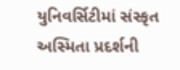યુનિવર્સિટીમાં સંસ્કૃત અસ્મિતા પ્રદર્શની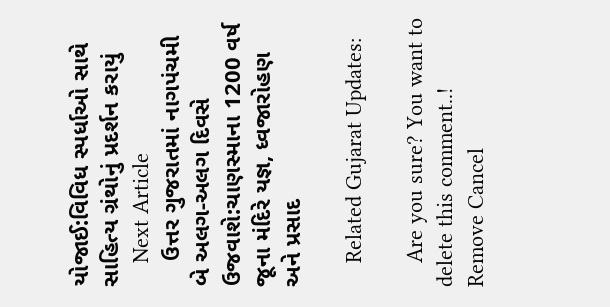યોજાઈ:વિવિધ સ્પર્ધાઓ સાથે સાહિત્ય ગ્રંથોનું પ્રદર્શન કરાયું
    Next Article
    ઉત્તર ગુજરાતમાં નાગપંચમી બે અલગ-અલગ દિવસે ઉજવાશે:ચાણસ્માના 1200 વર્ષ જૂના મંદિરે યજ્ઞ, ધ્વજારોહણ અને પ્રસાદ

    Related Gujarat Updates:

    Are you sure? You want to delete this comment..! Remove Cancel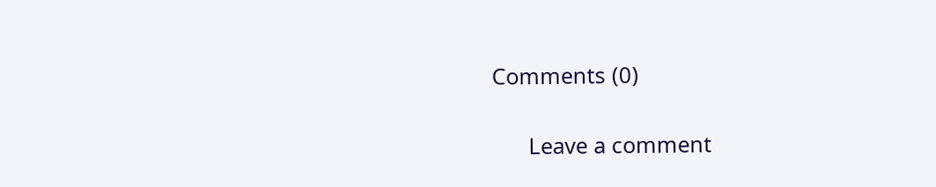Comments (0)

      Leave a comment